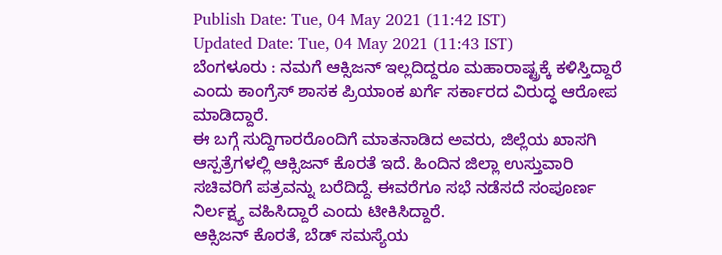Publish Date: Tue, 04 May 2021 (11:42 IST)
Updated Date: Tue, 04 May 2021 (11:43 IST)
ಬೆಂಗಳೂರು : ನಮಗೆ ಆಕ್ಸಿಜನ್ ಇಲ್ಲದಿದ್ದರೂ ಮಹಾರಾಷ್ಟ್ರಕ್ಕೆ ಕಳಿಸ್ತಿದ್ದಾರೆ ಎಂದು ಕಾಂಗ್ರೆಸ್ ಶಾಸಕ ಪ್ರಿಯಾಂಕ ಖರ್ಗೆ ಸರ್ಕಾರದ ವಿರುದ್ಧ ಆರೋಪ ಮಾಡಿದ್ದಾರೆ.
ಈ ಬಗ್ಗೆ ಸುದ್ದಿಗಾರರೊಂದಿಗೆ ಮಾತನಾಡಿದ ಅವರು, ಜಿಲ್ಲೆಯ ಖಾಸಗಿ ಆಸ್ಪತ್ರೆಗಳಲ್ಲಿ ಆಕ್ಸಿಜನ್ ಕೊರತೆ ಇದೆ. ಹಿಂದಿನ ಜಿಲ್ಲಾ ಉಸ್ತುವಾರಿ ಸಚಿವರಿಗೆ ಪತ್ರವನ್ನು ಬರೆದಿದ್ದೆ. ಈವರೆಗೂ ಸಭೆ ನಡೆಸದೆ ಸಂಪೂರ್ಣ ನಿರ್ಲಕ್ಷ್ಯ ವಹಿಸಿದ್ದಾರೆ ಎಂದು ಟೀಕಿಸಿದ್ದಾರೆ.
ಆಕ್ಸಿಜನ್ ಕೊರತೆ, ಬೆಡ್ ಸಮಸ್ಯೆಯ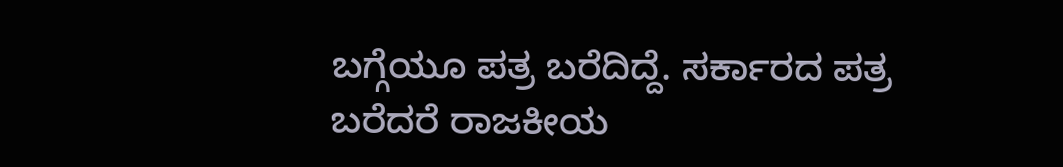ಬಗ್ಗೆಯೂ ಪತ್ರ ಬರೆದಿದ್ದೆ. ಸರ್ಕಾರದ ಪತ್ರ ಬರೆದರೆ ರಾಜಕೀಯ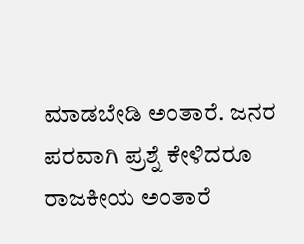ಮಾಡಬೇಡಿ ಅಂತಾರೆ. ಜನರ ಪರವಾಗಿ ಪ್ರಶ್ನೆ ಕೇಳಿದರೂ ರಾಜಕೀಯ ಅಂತಾರೆ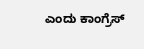ಎಂದು ಕಾಂಗ್ರೆಸ್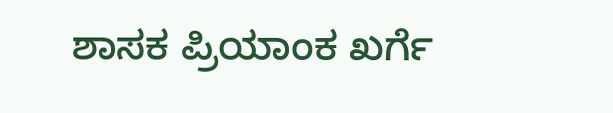ಶಾಸಕ ಪ್ರಿಯಾಂಕ ಖರ್ಗೆ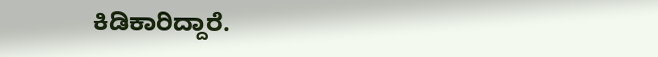ಕಿಡಿಕಾರಿದ್ದಾರೆ.